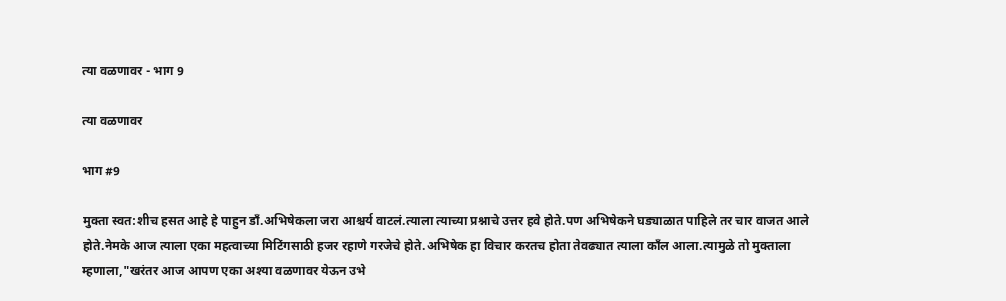त्या वळणावर - भाग 9

त्या वळणावर

भाग #9

मुक्ता स्वत:शीच हसत आहे हे पाहुन डाँ.अभिषेकला जरा आश्चर्य वाटलं.त्याला त्याच्या प्रश्नाचे उत्तर हवे होते.पण अभिषेकने घड्याळात पाहिले तर चार वाजत आले होते.नेमके आज त्याला एका महत्वाच्या मिटिंगसाठी हजर रहाणे गरजेचे होते.अभिषेक हा विचार करतच होता तेवढ्यात त्याला काँल आला.त्यामुळे तो मुक्ताला म्हणाला,"खरंतर आज आपण एका अश्या वळणावर येऊन उभे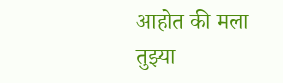आहोत की मला तुझ्या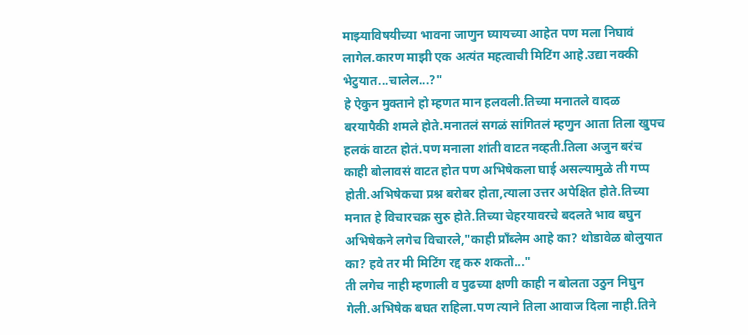माझ्याविषयीच्या भावना जाणुन घ्यायच्या आहेत पण मला निघावं लागेल.कारण माझी एक अत्यंत महत्वाची मिटिंग आहे.उद्या नक्की भेटुयात...चालेल...?"
हे ऐकुन मुक्ताने हो म्हणत मान हलवली.तिच्या मनातले वादळ बरयापैकी शमले होते.मनातलं सगळं सांगितलं म्हणुन आता तिला खुपच हलकं वाटत होतं.पण मनाला शांती वाटत नव्हती.तिला अजुन बरंच काही बोलावसं वाटत होत पण अभिषेकला घाई असल्यामुळे ती गप्प होती.अभिषेकचा प्रश्न बरोबर होता,त्याला उत्तर अपेक्षित होते.तिच्या मनात हे विचारचक्र सुरु होते.तिच्या चेहरयावरचे बदलते भाव बघुन अभिषेकने लगेच विचारले,"काही प्राँब्लेम आहे का? थोडावेळ बोलुयात का? हवे तर मी मिटिंग रद्द करु शकतो..."
ती लगेच नाही म्हणाली व पुढच्या क्षणी काही न बोलता उठुन निघुन गेली.अभिषेक बघत राहिला.पण त्याने तिला आवाज दिला नाही.तिने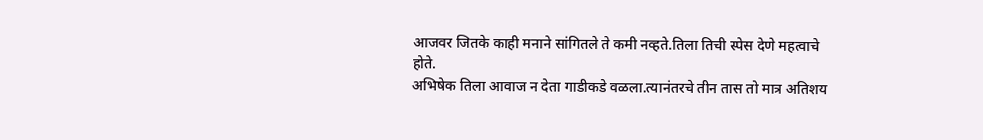आजवर जितके काही मनाने सांगितले ते कमी नव्हते.तिला तिची स्पेस देणे महत्वाचे होते.
अभिषेक तिला आवाज न देता गाडीकडे वळला.त्यानंतरचे तीन तास तो मात्र अतिशय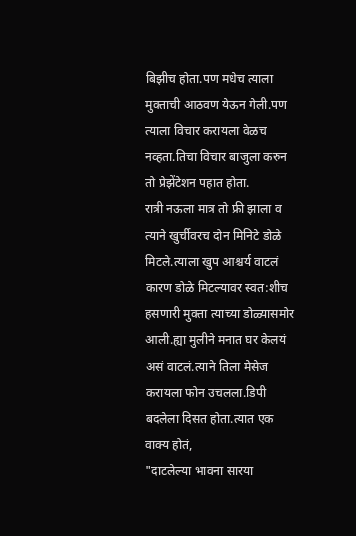बिझीच होता.पण मधेच त्याला मुक्ताची आठवण येऊन गेली.पण त्याला विचार करायला वेळच नव्हता.तिचा विचार बाजुला करुन तो प्रेझेंटेशन पहात होता.
रात्री नऊला मात्र तो फ्री झाला व त्याने खुर्चीवरच दोन मिनिटे डोळे मिटले.त्याला खुप आश्चर्य वाटलं कारण डोळे मिटल्यावर स्वत:शीच हसणारी मुक्ता त्याच्या डोळ्यासमोर आली.ह्या मुलीने मनात घर केलयं असं वाटलं.त्याने तिला मेसेज करायला फोन उचलला.डिपी बदलेला दिसत होता.त्यात एक वाक्य होतं,
"दाटलेल्या भावना सारया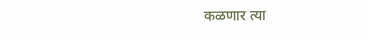कळणार त्या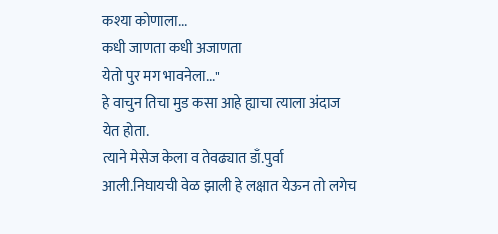कश्या कोणाला...
कधी जाणता कधी अजाणता
येतो पुर मग भावनेला..."
हे वाचुन तिचा मुड कसा आहे ह्याचा त्याला अंदाज येत होता.
त्याने मेसेज केला व तेवढ्यात डाँ.पुर्वा आली.निघायची वेळ झाली हे लक्षात येऊन तो लगेच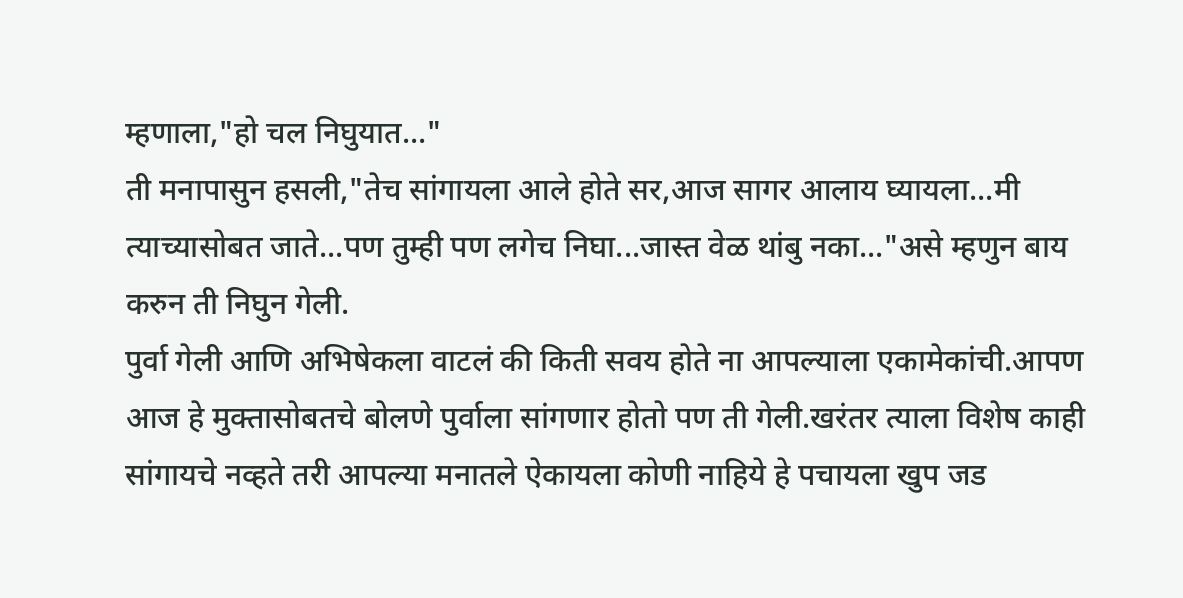म्हणाला,"हो चल निघुयात..."
ती मनापासुन हसली,"तेच सांगायला आले होते सर,आज सागर आलाय घ्यायला...मी त्याच्यासोबत जाते...पण तुम्ही पण लगेच निघा...जास्त वेळ थांबु नका..."असे म्हणुन बाय करुन ती निघुन गेली.
पुर्वा गेली आणि अभिषेकला वाटलं की किती सवय होते ना आपल्याला एकामेकांची.आपण आज हे मुक्तासोबतचे बोलणे पुर्वाला सांगणार होतो पण ती गेली.खरंतर त्याला विशेष काही सांगायचे नव्हते तरी आपल्या मनातले ऐकायला कोणी नाहिये हे पचायला खुप जड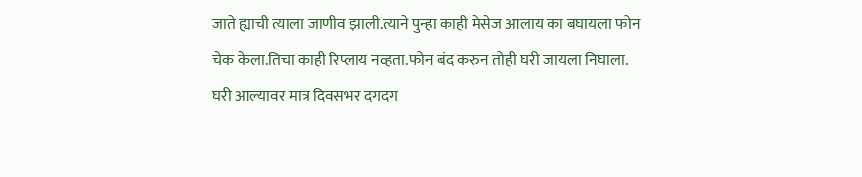जाते ह्याची त्याला जाणीव झाली.त्याने पुन्हा काही मेसेज आलाय का बघायला फोन चेक केला.तिचा काही रिप्लाय नव्हता.फोन बंद करुन तोही घरी जायला निघाला.
घरी आल्यावर मात्र दिवसभर दगदग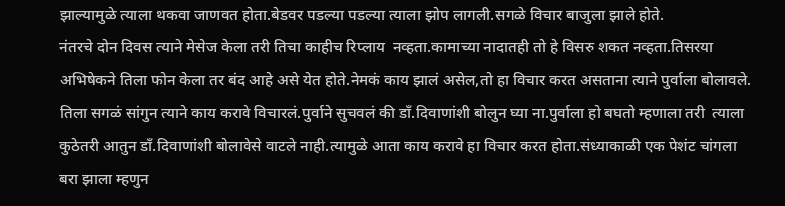झाल्यामुळे त्याला थकवा जाणवत होता.बेडवर पडल्या पडल्या त्याला झोप लागली.सगळे विचार बाजुला झाले होते.
नंतरचे दोन दिवस त्याने मेसेज केला तरी तिचा काहीच रिप्लाय  नव्हता.कामाच्या नादातही तो हे विसरु शकत नव्हता.तिसरया अभिषेकने तिला फोन केला तर बंद आहे असे येत होते.नेमकं काय झालं असेल,तो हा विचार करत असताना त्याने पुर्वाला बोलावले.
तिला सगळं सांगुन त्याने काय करावे विचारलं.पुर्वाने सुचवलं की डाँ.दिवाणांशी बोलुन घ्या ना.पुर्वाला हो बघतो म्हणाला तरी  त्याला कुठेतरी आतुन डाँ.दिवाणांशी बोलावेसे वाटले नाही.त्यामुळे आता काय करावे हा विचार करत होता.संध्याकाळी एक पेशंट चांगला बरा झाला म्हणुन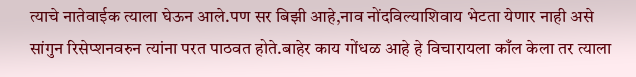त्याचे नातेवाईक त्याला घेऊन आले.पण सर बिझी आहे,नाव नोंदविल्याशिवाय भेटता येणार नाही असे सांगुन रिसेप्शनवरुन त्यांना परत पाठवत होते.बाहेर काय गोंधळ आहे हे विचारायला काँल केला तर त्याला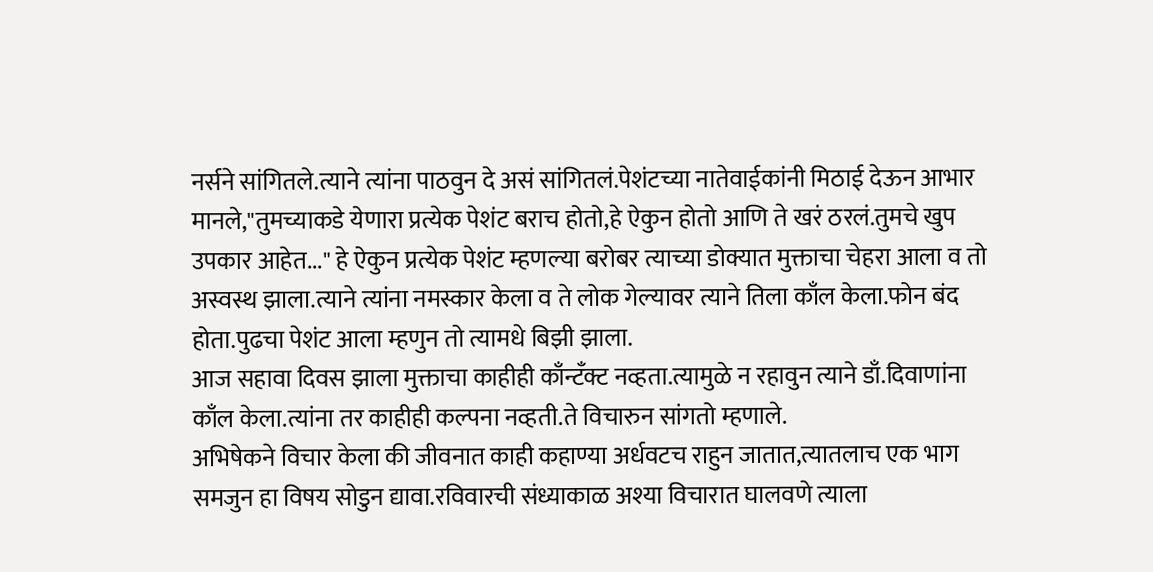नर्सने सांगितले.त्याने त्यांना पाठवुन दे असं सांगितलं.पेशंटच्या नातेवाईकांनी मिठाई देऊन आभार मानले,"तुमच्याकडे येणारा प्रत्येक पेशंट बराच होतो,हे ऐकुन होतो आणि ते खरं ठरलं.तुमचे खुप उपकार आहेत..." हे ऐकुन प्रत्येक पेशंट म्हणल्या बरोबर त्याच्या डोक्यात मुक्ताचा चेहरा आला व तो अस्वस्थ झाला.त्याने त्यांना नमस्कार केला व ते लोक गेल्यावर त्याने तिला काँल केला.फोन बंद होता.पुढचा पेशंट आला म्हणुन तो त्यामधे बिझी झाला.
आज सहावा दिवस झाला मुक्ताचा काहीही काँन्टँक्ट नव्हता.त्यामुळे न रहावुन त्याने डाँ.दिवाणांना काँल केला.त्यांना तर काहीही कल्पना नव्हती.ते विचारुन सांगतो म्हणाले.
अभिषेकने विचार केला की जीवनात काही कहाण्या अर्धवटच राहुन जातात,त्यातलाच एक भाग समजुन हा विषय सोडुन द्यावा.रविवारची संध्याकाळ अश्या विचारात घालवणे त्याला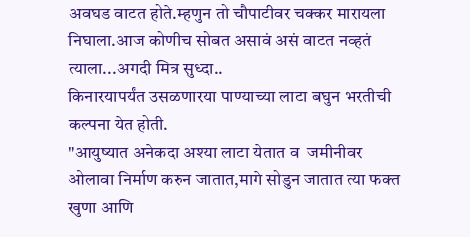अवघड वाटत होते.म्हणुन तो चौपाटीवर चक्कर मारायला निघाला.आज कोणीच सोबत असावं असं वाटत नव्हतं त्याला...अगदी मित्र सुध्दा..
किनारयापर्यंत उसळणारया पाण्याच्या लाटा बघुन भरतीची कल्पना येत होती.
"आयुष्यात अनेकदा अश्या लाटा येतात व  जमीनीवर ओलावा निर्माण करुन जातात,मागे सोडुन जातात त्या फक्त खुणा आणि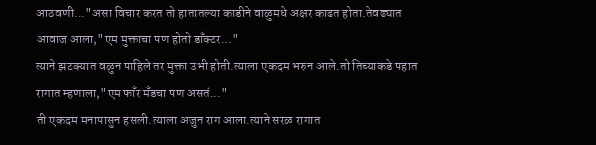आठवणी..."असा विचार करत तो हातातल्या काडीने वाळुमधे अक्षर काढत होता.तेवढ्यात आवाज आला,"एम मुक्ताचा पण होतो डाँक्टर..."
त्याने झटक्यात वळुन पाहिले तर मुक्ता उभी होती.त्याला एकदम भरुन आले.तो तिच्याकडे पहात रागात म्हणाला,"एम फाँर मँडचा पण असतं..."
ती एकदम मनापासुन हसली.त्याला अजुन राग आला.त्याने सरळ रागात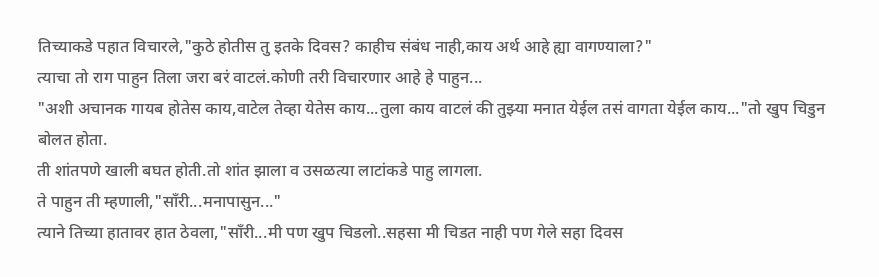तिच्याकडे पहात विचारले,"कुठे होतीस तु इतके दिवस? काहीच संबंध नाही,काय अर्थ आहे ह्या वागण्याला?"
त्याचा तो राग पाहुन तिला जरा बरं वाटलं.कोणी तरी विचारणार आहे हे पाहुन...
"अशी अचानक गायब होतेस काय,वाटेल तेव्हा येतेस काय...तुला काय वाटलं की तुझ्या मनात येईल तसं वागता येईल काय..."तो खुप चिडुन बोलत होता.
ती शांतपणे खाली बघत होती.तो शांत झाला व उसळत्या लाटांकडे पाहु लागला.
ते पाहुन ती म्हणाली,"साँरी...मनापासुन..."
त्याने तिच्या हातावर हात ठेवला,"साँरी...मी पण खुप चिडलो..सहसा मी चिडत नाही पण गेले सहा दिवस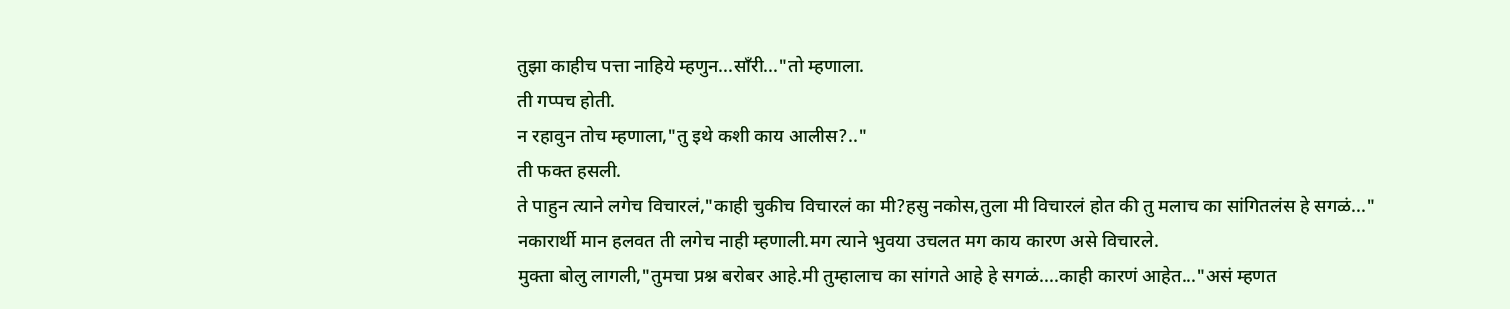तुझा काहीच पत्ता नाहिये म्हणुन...साँरी..."तो म्हणाला.
ती गप्पच होती.
न रहावुन तोच म्हणाला,"तु इथे कशी काय आलीस?.."
ती फक्त हसली.
ते पाहुन त्याने लगेच विचारलं,"काही चुकीच विचारलं का मी?हसु नकोस,तुला मी विचारलं होत की तु मलाच का सांगितलंस हे सगळं..."
नकारार्थी मान हलवत ती लगेच नाही म्हणाली.मग त्याने भुवया उचलत मग काय कारण असे विचारले.
मुक्ता बोलु लागली,"तुमचा प्रश्न बरोबर आहे.मी तुम्हालाच का सांगते आहे हे सगळं....काही कारणं आहेत..."असं म्हणत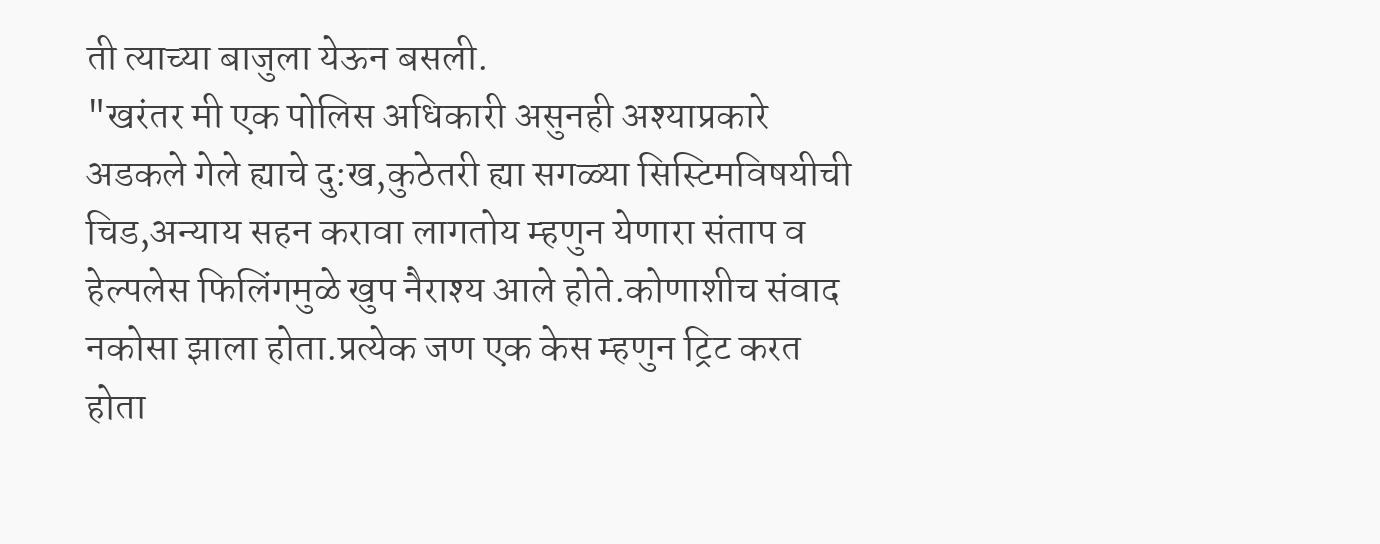ती त्याच्या बाजुला येऊन बसली.
"खरंतर मी एक पोलिस अधिकारी असुनही अश्याप्रकारे अडकले गेले ह्याचे दु:ख,कुठेतरी ह्या सगळ्या सिस्टिमविषयीची चिड,अन्याय सहन करावा लागतोय म्हणुन येणारा संताप व हेल्पलेस फिलिंगमुळे खुप नैराश्य आले होते.कोणाशीच संवाद नकोसा झाला होता.प्रत्येक जण एक केस म्हणुन ट्रिट करत होता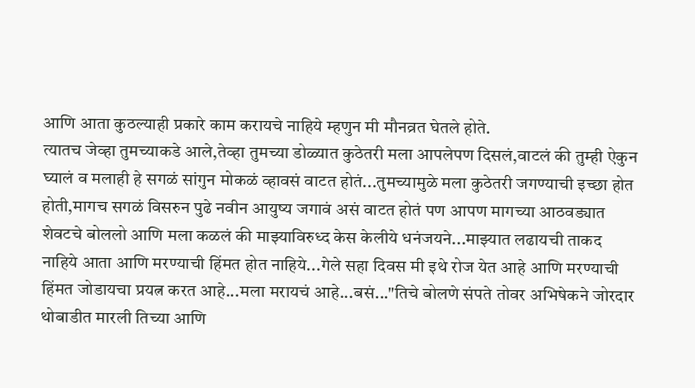आणि आता कुठल्याही प्रकारे काम करायचे नाहिये म्हणुन मी मौनव्रत घेतले होते.
त्यातच जेव्हा तुमच्याकडे आले,तेव्हा तुमच्या डोळ्यात कुठेतरी मला आपलेपण दिसलं,वाटलं की तुम्ही ऐकुन घ्यालं व मलाही हे सगळं सांगुन मोकळं व्हावसं वाटत होतं...तुमच्यामुळे मला कुठेतरी जगण्याची इच्छा होत होती,मागच सगळं विसरुन पुढे नवीन आयुष्य जगावं असं वाटत होतं पण आपण मागच्या आठवड्यात शेवटचे बोललो आणि मला कळलं की माझ्याविरुध्द केस केलीये धनंजयने...माझ्यात लढायची ताकद नाहिये आता आणि मरण्याची हिंमत होत नाहिये...गेले सहा दिवस मी इथे रोज येत आहे आणि मरण्याची हिंमत जोडायचा प्रयत्न करत आहे...मला मरायचं आहे...बसं..."तिचे बोलणे संपते तोवर अभिषेकने जोरदार थोबाडीत मारली तिच्या आणि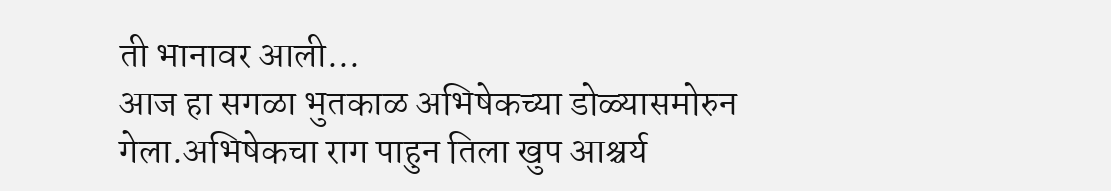ती भानावर आली...
आज हा सगळा भुतकाळ अभिषेकच्या डोळ्यासमोरुन गेला.अभिषेकचा राग पाहुन तिला खुप आश्चर्य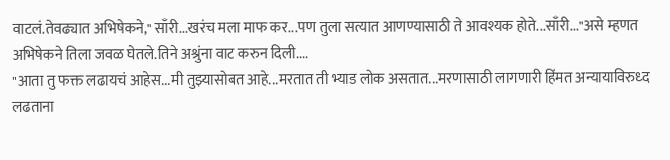वाटलं.तेवढ्यात अभिषेकने," साँरी...खरंच मला माफ कर...पण तुला सत्यात आणण्यासाठी ते आवश्यक होते...साँरी..."असे म्हणत अभिषेकने तिला जवळ घेतले.तिने अश्रुंना वाट करुन दिली....
"आता तु फक्त लढायचं आहेस...मी तुझ्यासोबत आहे...मरतात ती भ्याड लोक असतात...मरणासाठी लागणारी हिंमत अन्यायाविरुध्द लढताना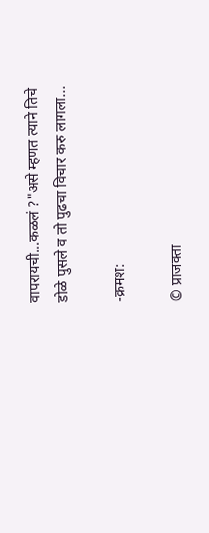वापरायची...कळलं ?"असे म्हणत त्याने तिचे डोळे पुसले व तो पुढचा विचार करु लागला...

-क्रमश:

© प्राजक्ता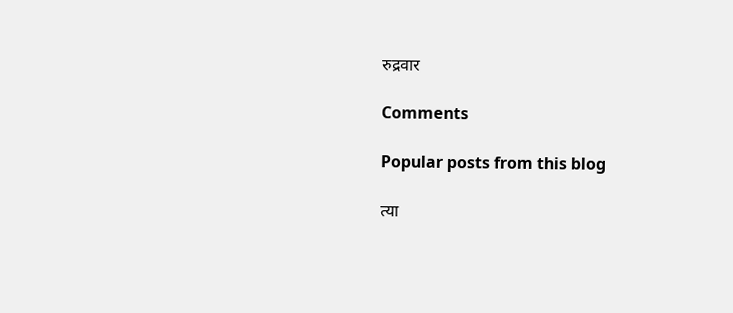रुद्रवार

Comments

Popular posts from this blog

त्या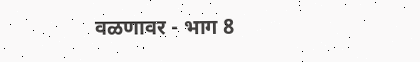वळणावर - भाग 8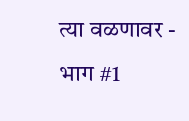त्या वळणावर - भाग #1